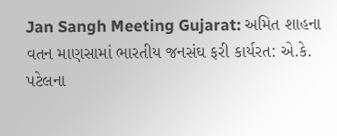Jan Sangh Meeting Gujarat: અમિત શાહના વતન માણસામાં ભારતીય જનસંઘ ફરી કાર્યરત: એ.કે. પટેલના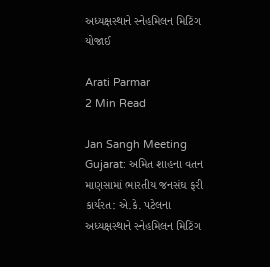અધ્યક્ષસ્થાને સ્નેહમિલન મિટિંગ યોજાઈ

Arati Parmar
2 Min Read

Jan Sangh Meeting Gujarat: અમિત શાહના વતન માણસામાં ભારતીય જનસંઘ ફરી કાર્યરત: એ.કે. પટેલના અધ્યક્ષસ્થાને સ્નેહમિલન મિટિંગ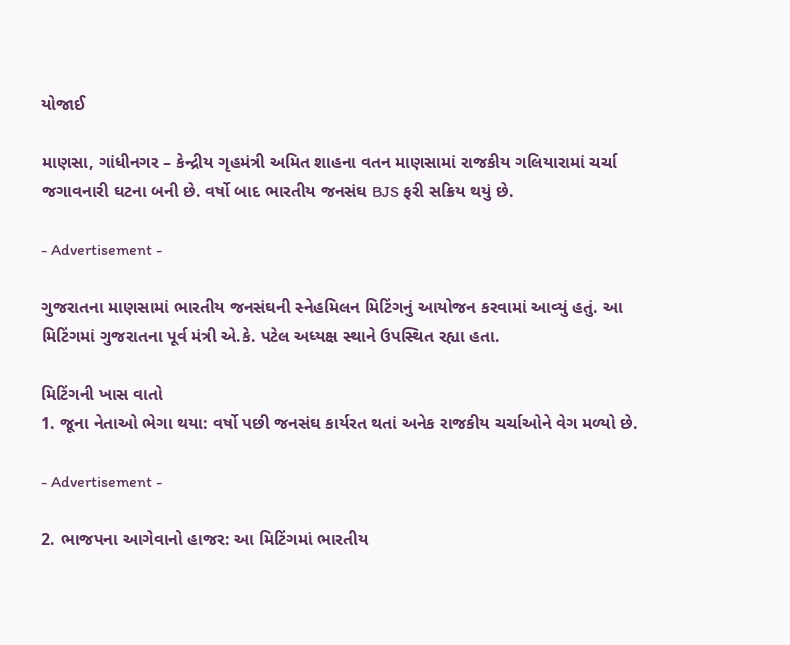યોજાઈ

માણસા, ગાંધીનગર – કેન્દ્રીય ગૃહમંત્રી અમિત શાહના વતન માણસામાં રાજકીય ગલિયારામાં ચર્ચા જગાવનારી ઘટના બની છે. વર્ષો બાદ ભારતીય જનસંઘ BJS ફરી સક્રિય થયું છે.

- Advertisement -

ગુજરાતના માણસામાં ભારતીય જનસંઘની સ્નેહમિલન મિટિંગનું આયોજન કરવામાં આવ્યું હતું. આ મિટિંગમાં ગુજરાતના પૂર્વ મંત્રી એ.કે. પટેલ અધ્યક્ષ સ્થાને ઉપસ્થિત રહ્યા હતા.

મિટિંગની ખાસ વાતો
1. જૂના નેતાઓ ભેગા થયા: વર્ષો પછી જનસંઘ કાર્યરત થતાં અનેક રાજકીય ચર્ચાઓને વેગ મળ્યો છે.

- Advertisement -

2. ભાજપના આગેવાનો હાજર: આ મિટિંગમાં ભારતીય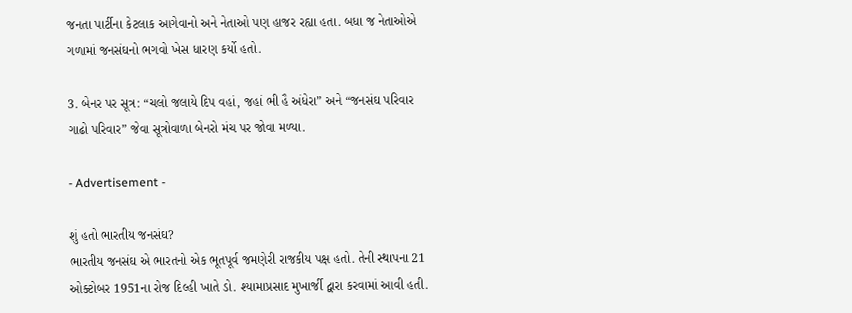જનતા પાર્ટીના કેટલાક આગેવાનો અને નેતાઓ પણ હાજર રહ્યા હતા. બધા જ નેતાઓએ ગળામાં જનસંઘનો ભગવો ખેસ ધારણ કર્યો હતો.

3. બેનર પર સૂત્ર: “ચલો જલાયે દિપ વહાં, જહાં ભી હૈ અંધેરા” અને “જનસંઘ પરિવાર ગાઢો પરિવાર” જેવા સૂત્રોવાળા બેનરો મંચ પર જોવા મળ્યા.

- Advertisement -

શું હતો ભારતીય જનસંઘ?
ભારતીય જનસંઘ એ ભારતનો એક ભૂતપૂર્વ જમણેરી રાજકીય પક્ષ હતો. તેની સ્થાપના 21 ઓક્ટોબર 1951ના રોજ દિલ્હી ખાતે ડો. શ્યામાપ્રસાદ મુખાર્જી દ્વારા કરવામાં આવી હતી.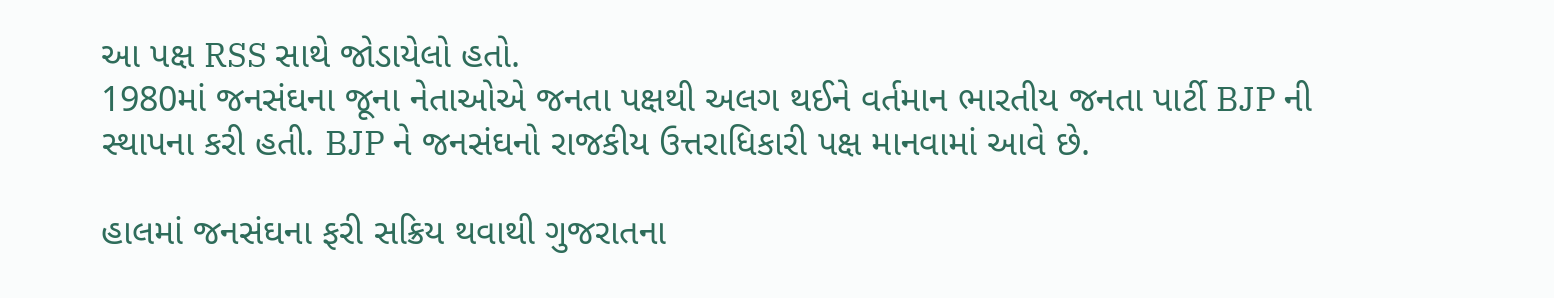આ પક્ષ RSS સાથે જોડાયેલો હતો.
1980માં જનસંઘના જૂના નેતાઓએ જનતા પક્ષથી અલગ થઈને વર્તમાન ભારતીય જનતા પાર્ટી BJP ની સ્થાપના કરી હતી. BJP ને જનસંઘનો રાજકીય ઉત્તરાધિકારી પક્ષ માનવામાં આવે છે.

હાલમાં જનસંઘના ફરી સક્રિય થવાથી ગુજરાતના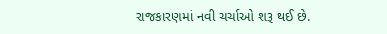રાજકારણમાં નવી ચર્ચાઓ શરૂ થઈ છે.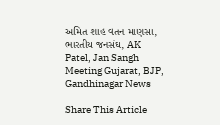અમિત શાહ વતન માણસા, ભારતીય જનસંઘ, AK Patel, Jan Sangh Meeting Gujarat, BJP, Gandhinagar News

Share This Article